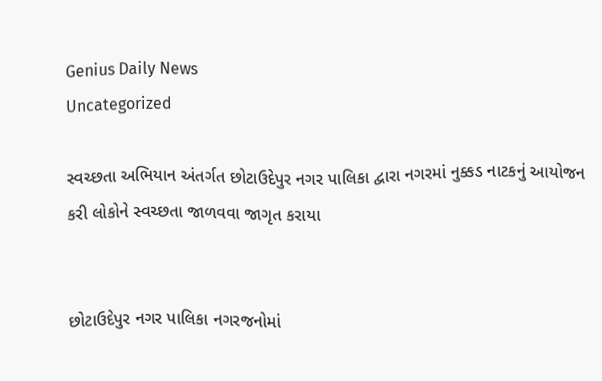Genius Daily News
Uncategorized

સ્વચ્છતા અભિયાન અંતર્ગત છોટાઉદેપુર નગર પાલિકા દ્વારા નગરમાં નુક્કડ નાટકનું આયોજન કરી લોકોને સ્વચ્છતા જાળવવા જાગૃત કરાયા


છોટાઉદેપુર નગર પાલિકા નગરજનોમાં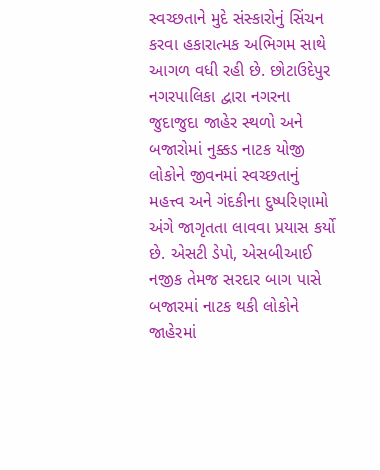સ્વચ્છતાને મુદે સંસ્કારોનું સિંચન કરવા હકારાત્મક અભિગમ સાથે આગળ વધી રહી છે. છોટાઉદેપુર નગરપાલિકા દ્વારા નગરના જુદાજુદા જાહેર સ્થળો અને બજારોમાં નુક્કડ નાટક યોજી લોકોને જીવનમાં સ્વચ્છતાનું મહત્ત્વ અને ગંદકીના દુષ્પરિણામો અંગે જાગૃતતા લાવવા પ્રયાસ કર્યો છે. એસટી ડેપો, એસબીઆઈ નજીક તેમજ સરદાર બાગ પાસે બજારમાં નાટક થકી લોકોને જાહેરમાં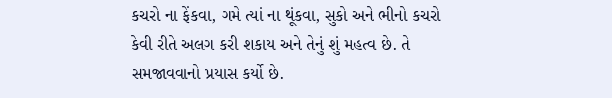કચરો ના ફેંકવા, ગમે ત્યાં ના થૂંકવા, સુકો અને ભીનો કચરો કેવી રીતે અલગ કરી શકાય અને તેનું શું મહત્વ છે. તે સમજાવવાનો પ્રયાસ કર્યો છે.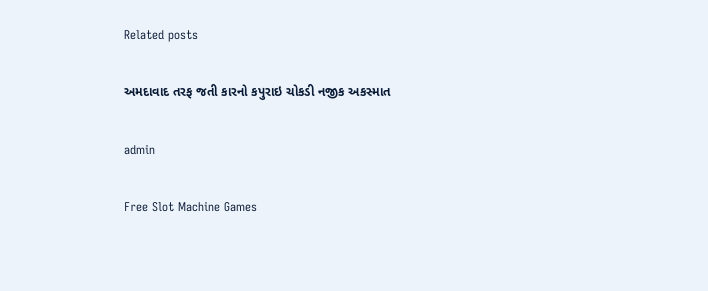Related posts

અમદાવાદ તરફ જતી કારનો કપુરાઇ ચોકડી નજીક અકસ્માત

admin

Free Slot Machine Games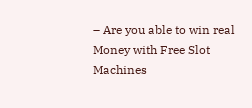– Are you able to win real Money with Free Slot Machines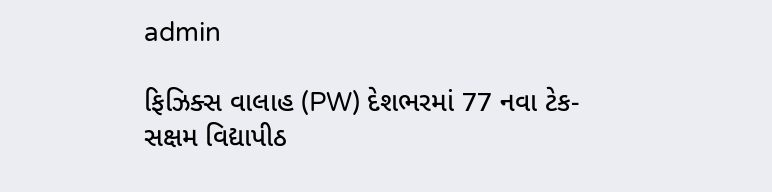admin

ફિઝિક્સ વાલાહ (PW) દેશભરમાં 77 નવા ટેક-સક્ષમ વિદ્યાપીઠ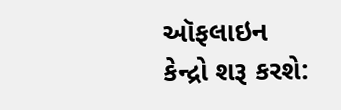ઑફલાઇન કેન્દ્રો શરૂ કરશે: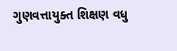ગુણવત્તાયુક્ત શિક્ષણ વધુ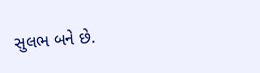સુલભ બને છે.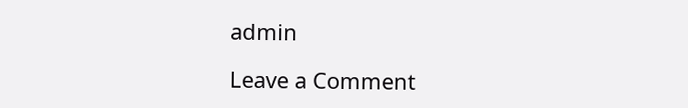admin

Leave a Comment